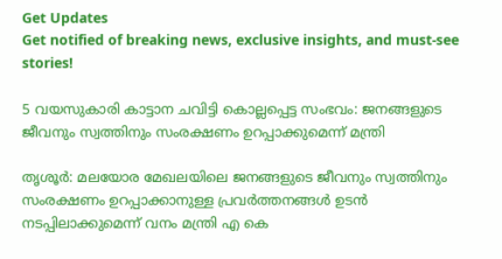Get Updates
Get notified of breaking news, exclusive insights, and must-see stories!

5 വയസുകാരി കാട്ടാന ചവിട്ടി കൊല്ലപ്പെട്ട സംഭവം: ജനങ്ങളുടെ ജീവനും സ്വത്തിനും സംരക്ഷണം ഉറപ്പാക്കുമെന്ന് മന്ത്രി

തൃശൂര്‍: മലയോര മേഖലയിലെ ജനങ്ങളുടെ ജീവനും സ്വത്തിനും സംരക്ഷണം ഉറപ്പാക്കാനുള്ള പ്രവര്‍ത്തനങ്ങള്‍ ഉടന്‍ നടപ്പിലാക്കുമെന്ന് വനം മന്ത്രി എ കെ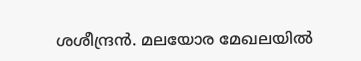ശശീന്ദ്രന്‍. മലയോര മേഖലയില്‍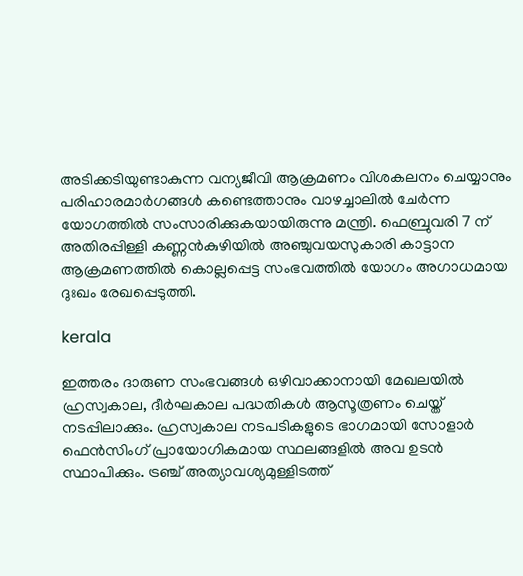അടിക്കടിയുണ്ടാകുന്ന വന്യജീവി ആക്രമണം വിശകലനം ചെയ്യാനും പരിഹാരമാര്‍ഗങ്ങള്‍ കണ്ടെത്താനും വാഴച്ചാലില്‍ ചേര്‍ന്ന യോഗത്തില്‍ സംസാരിക്കുകയായിരുന്നു മന്ത്രി. ഫെബ്രുവരി 7 ന് അതിരപ്പിള്ളി കണ്ണന്‍കുഴിയില്‍ അഞ്ചുവയസുകാരി കാട്ടാന ആക്രമണത്തില്‍ കൊല്ലപ്പെട്ട സംഭവത്തില്‍ യോഗം അഗാധമായ ദുഃഖം രേഖപ്പെടുത്തി.

kerala

ഇത്തരം ദാരുണ സംഭവങ്ങള്‍ ഒഴിവാക്കാനായി മേഖലയില്‍ ഹ്രസ്വകാല, ദീര്‍ഘകാല പദ്ധതികള്‍ ആസൂത്രണം ചെയ്ത് നടപ്പിലാക്കും. ഹ്രസ്വകാല നടപടികളുടെ ഭാഗമായി സോളാര്‍ ഫെന്‍സിംഗ് പ്രായോഗികമായ സ്ഥലങ്ങളില്‍ അവ ഉടന്‍ സ്ഥാപിക്കും. ട്രഞ്ച് അത്യാവശ്യമുള്ളിടത്ത്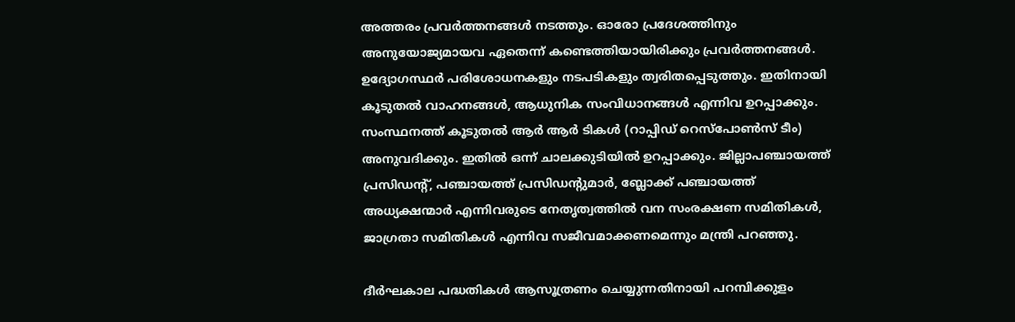അത്തരം പ്രവര്‍ത്തനങ്ങള്‍ നടത്തും. ഓരോ പ്രദേശത്തിനും അനുയോജ്യമായവ ഏതെന്ന് കണ്ടെത്തിയായിരിക്കും പ്രവര്‍ത്തനങ്ങള്‍. ഉദ്യോഗസ്ഥര്‍ പരിശോധനകളും നടപടികളും ത്വരിതപ്പെടുത്തും. ഇതിനായി കൂടുതല്‍ വാഹനങ്ങള്‍, ആധുനിക സംവിധാനങ്ങള്‍ എന്നിവ ഉറപ്പാക്കും. സംസ്ഥനത്ത് കൂടുതല്‍ ആര്‍ ആര്‍ ടികള്‍ (റാപ്പിഡ് റെസ്‌പോണ്‍സ് ടീം) അനുവദിക്കും. ഇതില്‍ ഒന്ന് ചാലക്കുടിയില്‍ ഉറപ്പാക്കും. ജില്ലാപഞ്ചായത്ത് പ്രസിഡന്റ്, പഞ്ചായത്ത് പ്രസിഡന്റുമാര്‍, ബ്ലോക്ക് പഞ്ചായത്ത് അധ്യക്ഷന്മാര്‍ എന്നിവരുടെ നേതൃത്വത്തില്‍ വന സംരക്ഷണ സമിതികള്‍, ജാഗ്രതാ സമിതികള്‍ എന്നിവ സജീവമാക്കണമെന്നും മന്ത്രി പറഞ്ഞു.

ദീര്‍ഘകാല പദ്ധതികള്‍ ആസൂത്രണം ചെയ്യുന്നതിനായി പറമ്പിക്കുളം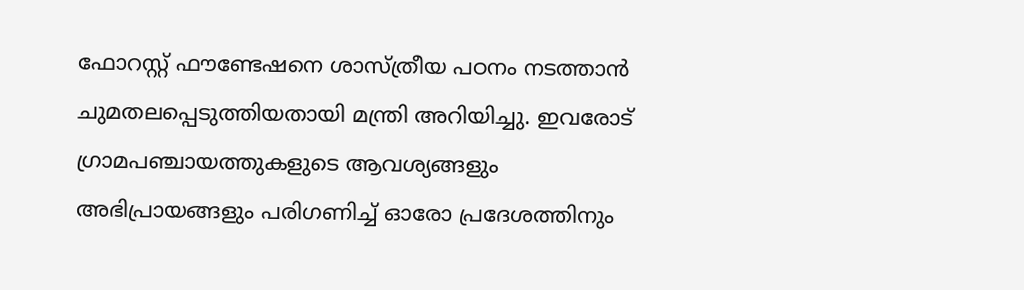ഫോറസ്റ്റ് ഫൗണ്ടേഷനെ ശാസ്ത്രീയ പഠനം നടത്താന്‍ ചുമതലപ്പെടുത്തിയതായി മന്ത്രി അറിയിച്ചു. ഇവരോട് ഗ്രാമപഞ്ചായത്തുകളുടെ ആവശ്യങ്ങളും അഭിപ്രായങ്ങളും പരിഗണിച്ച് ഓരോ പ്രദേശത്തിനും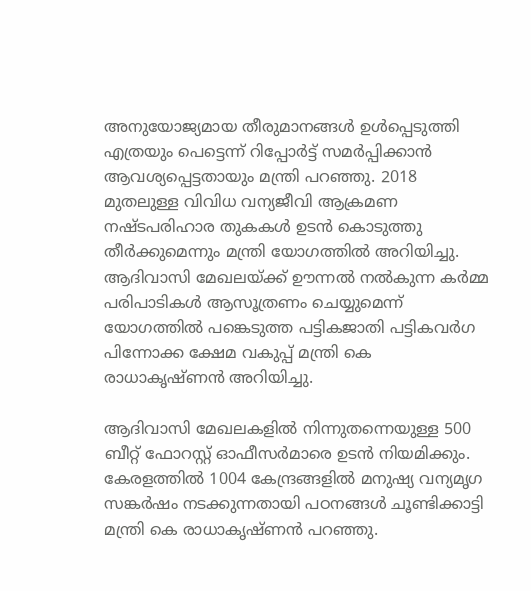അനുയോജ്യമായ തീരുമാനങ്ങള്‍ ഉള്‍പ്പെടുത്തി എത്രയും പെട്ടെന്ന് റിപ്പോര്‍ട്ട് സമര്‍പ്പിക്കാന്‍ ആവശ്യപ്പെട്ടതായും മന്ത്രി പറഞ്ഞു. 2018 മുതലുള്ള വിവിധ വന്യജീവി ആക്രമണ നഷ്ടപരിഹാര തുകകള്‍ ഉടന്‍ കൊടുത്തു തീര്‍ക്കുമെന്നും മന്ത്രി യോഗത്തില്‍ അറിയിച്ചു.
ആദിവാസി മേഖലയ്ക്ക് ഊന്നല്‍ നല്‍കുന്ന കര്‍മ്മ പരിപാടികള്‍ ആസൂത്രണം ചെയ്യുമെന്ന് യോഗത്തില്‍ പങ്കെടുത്ത പട്ടികജാതി പട്ടികവര്‍ഗ പിന്നോക്ക ക്ഷേമ വകുപ്പ് മന്ത്രി കെ രാധാകൃഷ്ണന്‍ അറിയിച്ചു.

ആദിവാസി മേഖലകളില്‍ നിന്നുതന്നെയുള്ള 500 ബീറ്റ് ഫോറസ്റ്റ് ഓഫീസര്‍മാരെ ഉടന്‍ നിയമിക്കും. കേരളത്തില്‍ 1004 കേന്ദ്രങ്ങളില്‍ മനുഷ്യ വന്യമൃഗ സങ്കര്‍ഷം നടക്കുന്നതായി പഠനങ്ങള്‍ ചൂണ്ടിക്കാട്ടി മന്ത്രി കെ രാധാകൃഷ്ണന്‍ പറഞ്ഞു.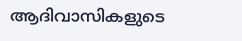ആദിവാസികളുടെ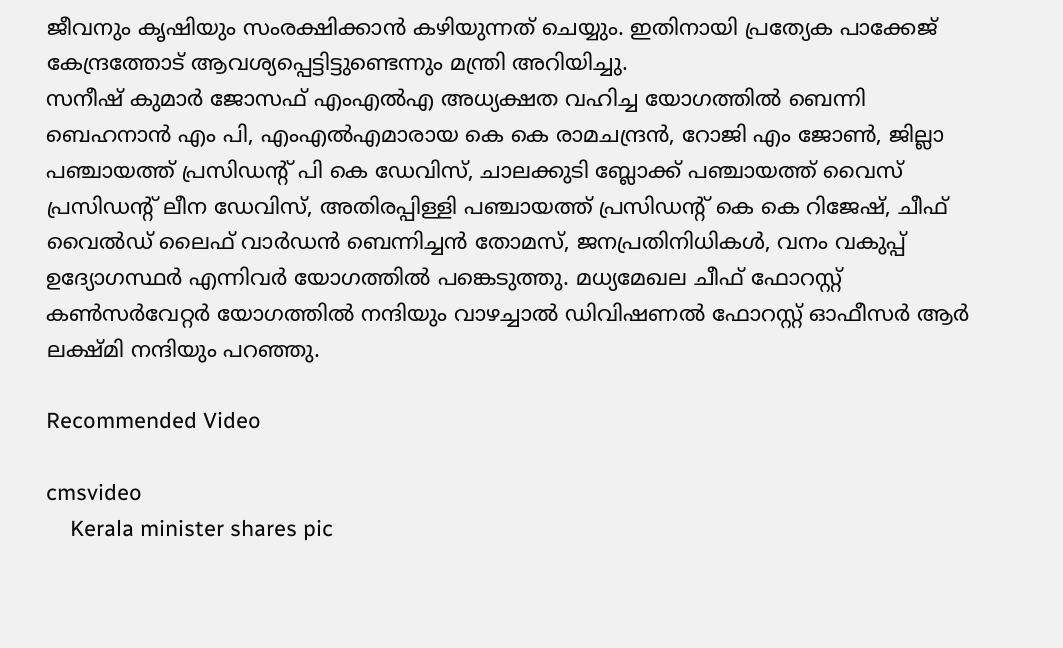ജീവനും കൃഷിയും സംരക്ഷിക്കാന്‍ കഴിയുന്നത് ചെയ്യും. ഇതിനായി പ്രത്യേക പാക്കേജ് കേന്ദ്രത്തോട് ആവശ്യപ്പെട്ടിട്ടുണ്ടെന്നും മന്ത്രി അറിയിച്ചു.
സനീഷ് കുമാര്‍ ജോസഫ് എംഎല്‍എ അധ്യക്ഷത വഹിച്ച യോഗത്തില്‍ ബെന്നി ബെഹനാന്‍ എം പി, എംഎല്‍എമാരായ കെ കെ രാമചന്ദ്രന്‍, റോജി എം ജോണ്‍, ജില്ലാ പഞ്ചായത്ത് പ്രസിഡന്റ് പി കെ ഡേവിസ്, ചാലക്കുടി ബ്ലോക്ക് പഞ്ചായത്ത് വൈസ് പ്രസിഡന്റ് ലീന ഡേവിസ്, അതിരപ്പിള്ളി പഞ്ചായത്ത് പ്രസിഡന്റ് കെ കെ റിജേഷ്, ചീഫ് വൈല്‍ഡ് ലൈഫ് വാര്‍ഡന്‍ ബെന്നിച്ചന്‍ തോമസ്, ജനപ്രതിനിധികള്‍, വനം വകുപ്പ് ഉദ്യോഗസ്ഥര്‍ എന്നിവര്‍ യോഗത്തില്‍ പങ്കെടുത്തു. മധ്യമേഖല ചീഫ് ഫോറസ്റ്റ് കണ്‍സര്‍വേറ്റര്‍ യോഗത്തില്‍ നന്ദിയും വാഴച്ചാല്‍ ഡിവിഷണല്‍ ഫോറസ്റ്റ് ഓഫീസര്‍ ആര്‍ ലക്ഷ്മി നന്ദിയും പറഞ്ഞു.

Recommended Video

cmsvideo
    Kerala minister shares pic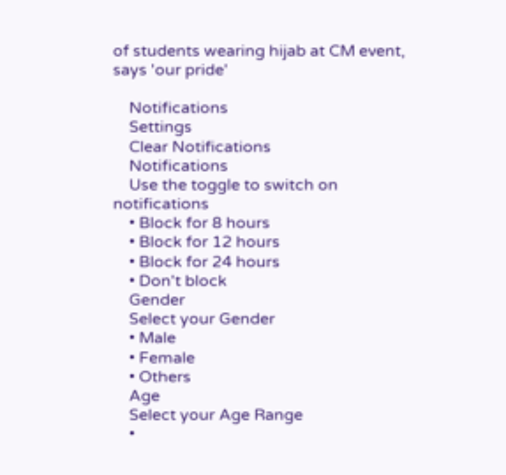of students wearing hijab at CM event, says 'our pride'

    Notifications
    Settings
    Clear Notifications
    Notifications
    Use the toggle to switch on notifications
    • Block for 8 hours
    • Block for 12 hours
    • Block for 24 hours
    • Don't block
    Gender
    Select your Gender
    • Male
    • Female
    • Others
    Age
    Select your Age Range
    •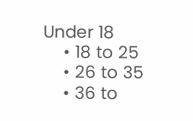Under 18
    • 18 to 25
    • 26 to 35
    • 36 to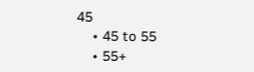45
    • 45 to 55
    • 55+